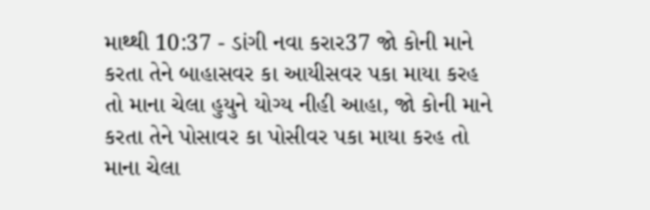માથ્થી 10:37 - ડાંગી નવા કરાર37 જો કોની માને કરતા તેને બાહાસવર કા આયીસવર પકા માયા કરહ તો માના ચેલા હુયુને યોગ્ય નીહી આહા, જો કોની માને કરતા તેને પોસાવર કા પોસીવર પકા માયા કરહ તો માના ચેલા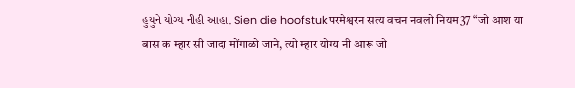હુયુને યોગ્ય નીહી આહા. Sien die hoofstukपरमेश्वरन सत्य वचन नवलो नियम37 “जो आश या बास क म्हार सी जादा मोंगाळो जाने, त्यो म्हार योग्य नी आरू जो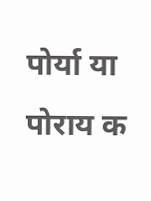पोर्या या पोराय क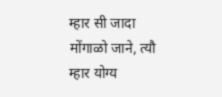म्हार सी जादा मोंगाळो जाने, त्यौ म्हार योग्य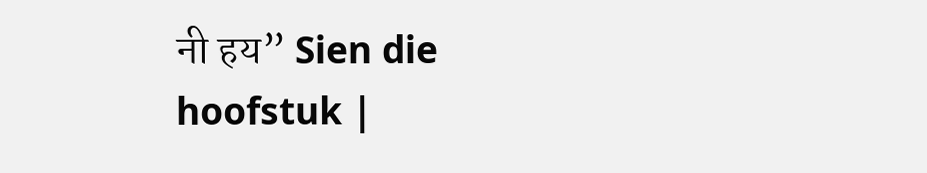नी हय” Sien die hoofstuk |